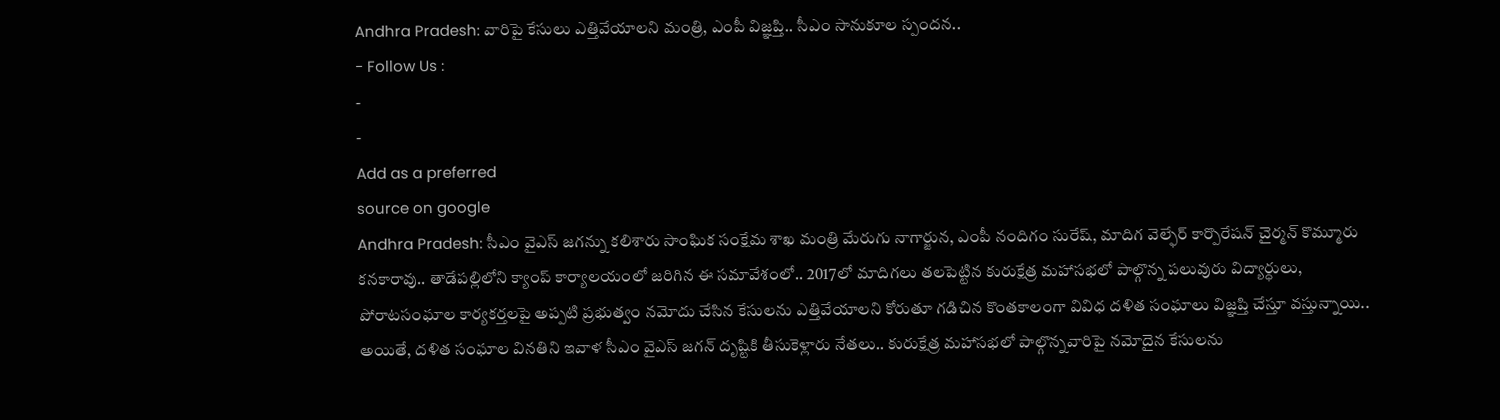Andhra Pradesh: వారిపై కేసులు ఎత్తివేయాలని మంత్రి, ఎంపీ విజ్ఞప్తి.. సీఎం సానుకూల స్పందన..
- Follow Us :
-
-
Add as a preferred
source on google
Andhra Pradesh: సీఎం వైఎస్ జగన్ను కలిశారు సాంఘిక సంక్షేమ శాఖ మంత్రి మేరుగు నాగార్జున, ఎంపీ నందిగం సురేష్, మాదిగ వెల్ఫేర్ కార్పొరేషన్ చైర్మన్ కొమ్మూరు కనకారావు.. తాడేపల్లిలోని క్యాంప్ కార్యాలయంలో జరిగిన ఈ సమావేశంలో.. 2017లో మాదిగలు తలపెట్టిన కురుక్షేత్ర మహాసభలో పాల్గొన్న పలువురు విద్యార్ధులు, పోరాటసంఘాల కార్యకర్తలపై అప్పటి ప్రభుత్వం నమోదు చేసిన కేసులను ఎత్తివేయాలని కోరుతూ గడిచిన కొంతకాలంగా వివిధ దళిత సంఘాలు విజ్ఞప్తి చేస్తూ వస్తున్నాయి.. అయితే, దళిత సంఘాల వినతిని ఇవాళ సీఎం వైఎస్ జగన్ దృష్టికి తీసుకెళ్లారు నేతలు.. కురుక్షేత్ర మహాసభలో పాల్గొన్నవారిపై నమోదైన కేసులను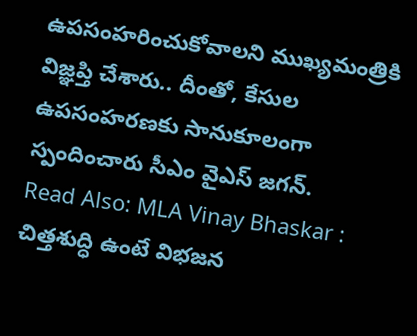ఉపసంహరించుకోవాలని ముఖ్యమంత్రికి విజ్ఞప్తి చేశారు.. దీంతో, కేసుల ఉపసంహరణకు సానుకూలంగా స్పందించారు సీఎం వైఎస్ జగన్.
Read Also: MLA Vinay Bhaskar : చిత్తశుద్ధి ఉంటే విభజన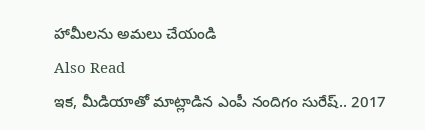హామీలను అమలు చేయండి
Also Read
ఇక, మీడియాతో మాట్లాడిన ఎంపీ నందిగం సురేష్.. 2017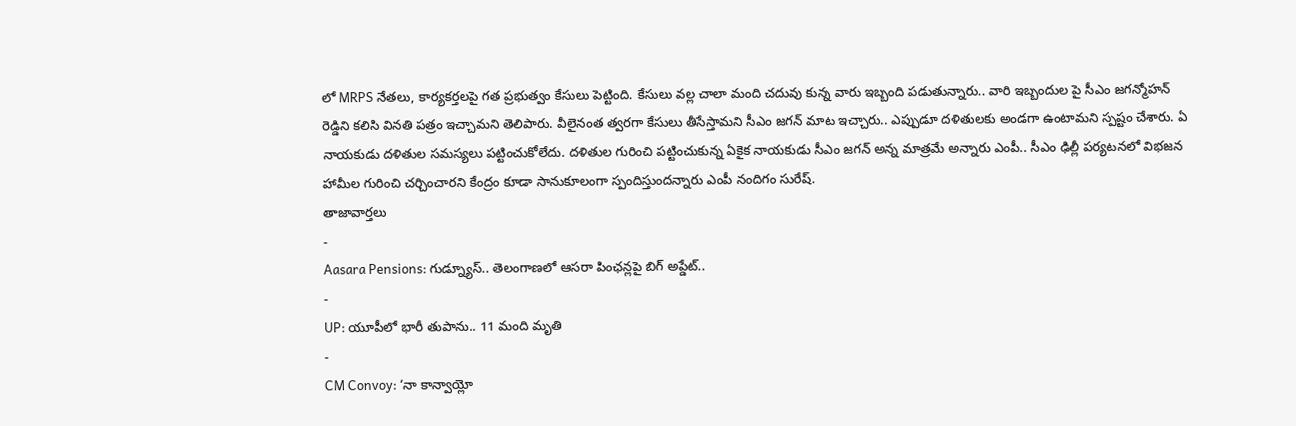లో MRPS నేతలు, కార్యకర్తలపై గత ప్రభుత్వం కేసులు పెట్టింది. కేసులు వల్ల చాలా మంది చదువు కున్న వారు ఇబ్బంది పడుతున్నారు.. వారి ఇబ్బందుల పై సీఎం జగన్మోహన్ రెడ్డిని కలిసి వినతి పత్రం ఇచ్చామని తెలిపారు. వీలైనంత త్వరగా కేసులు తీసేస్తామని సీఎం జగన్ మాట ఇచ్చారు.. ఎప్పుడూ దళితులకు అండగా ఉంటామని స్పష్టం చేశారు. ఏ నాయకుడు దళితుల సమస్యలు పట్టించుకోలేదు. దళితుల గురించి పట్టించుకున్న ఏకైక నాయకుడు సీఎం జగన్ అన్న మాత్రమే అన్నారు ఎంపీ.. సీఎం ఢిల్లీ పర్యటనలో విభజన హామీల గురించి చర్చించారని కేంద్రం కూడా సానుకూలంగా స్పందిస్తుందన్నారు ఎంపీ నందిగం సురేష్.
తాజావార్తలు
-
Aasara Pensions: గుడ్న్యూస్.. తెలంగాణలో ఆసరా పింఛన్లపై బిగ్ అప్డేట్..
-
UP: యూపీలో భారీ తుపాను.. 11 మంది మృతి
-
CM Convoy: ‘నా కాన్వాయ్లో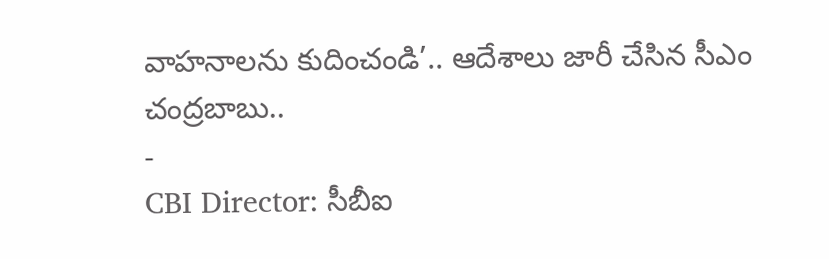వాహనాలను కుదించండి’.. ఆదేశాలు జారీ చేసిన సీఎం చంద్రబాబు..
-
CBI Director: సీబీఐ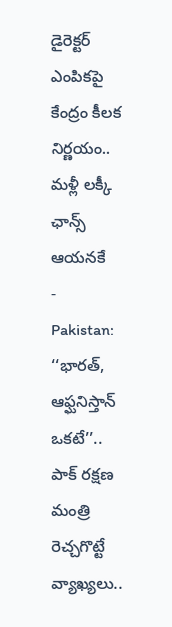డైరెక్టర్ ఎంపికపై కేంద్రం కీలక నిర్ణయం.. మళ్లీ లక్కీ ఛాన్స్ ఆయనకే
-
Pakistan: ‘‘భారత్, ఆఫ్ఘనిస్తాన్ ఒకటే’’.. పాక్ రక్షణ మంత్రి రెచ్చగొట్టే వ్యాఖ్యలు..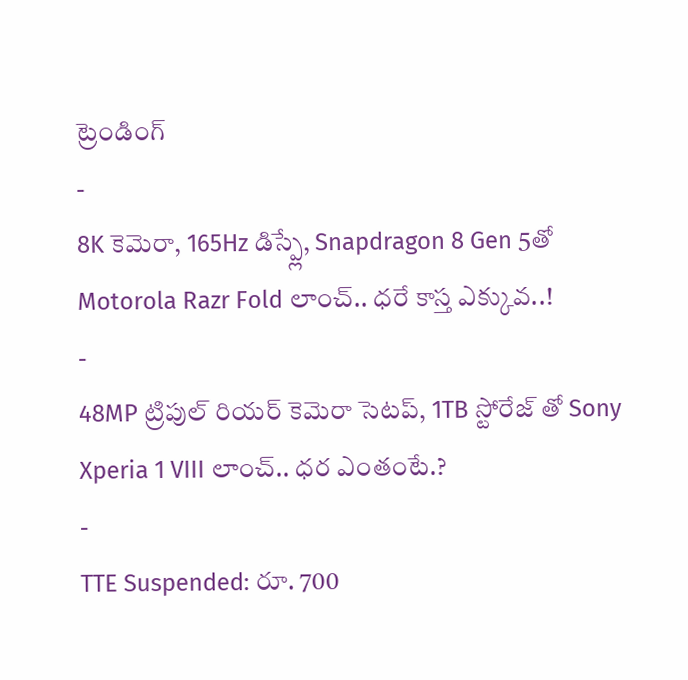ట్రెండింగ్
-
8K కెమెరా, 165Hz డిస్ప్లే, Snapdragon 8 Gen 5తో Motorola Razr Fold లాంచ్.. ధరే కాస్త ఎక్కువ..!
-
48MP ట్రిపుల్ రియర్ కెమెరా సెటప్, 1TB స్టోరేజ్ తో Sony Xperia 1 VIII లాంచ్.. ధర ఎంతంటే.?
-
TTE Suspended: రూ. 700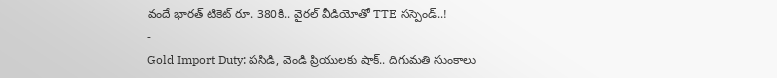వందే భారత్ టికెట్ రూ. 380కి.. వైరల్ వీడియోతో TTE సస్పెండ్..!
-
Gold Import Duty: పసిడి, వెండి ప్రియులకు షాక్.. దిగుమతి సుంకాలు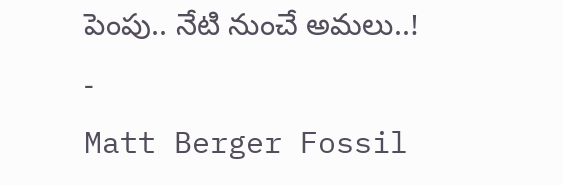పెంపు.. నేటి నుంచే అమలు..!
-
Matt Berger Fossil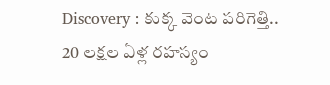Discovery : కుక్క వెంట పరిగెత్తి.. 20 లక్షల ఏళ్ల రహస్యం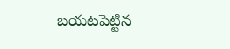బయటపెట్టిన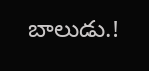బాలుడు.!